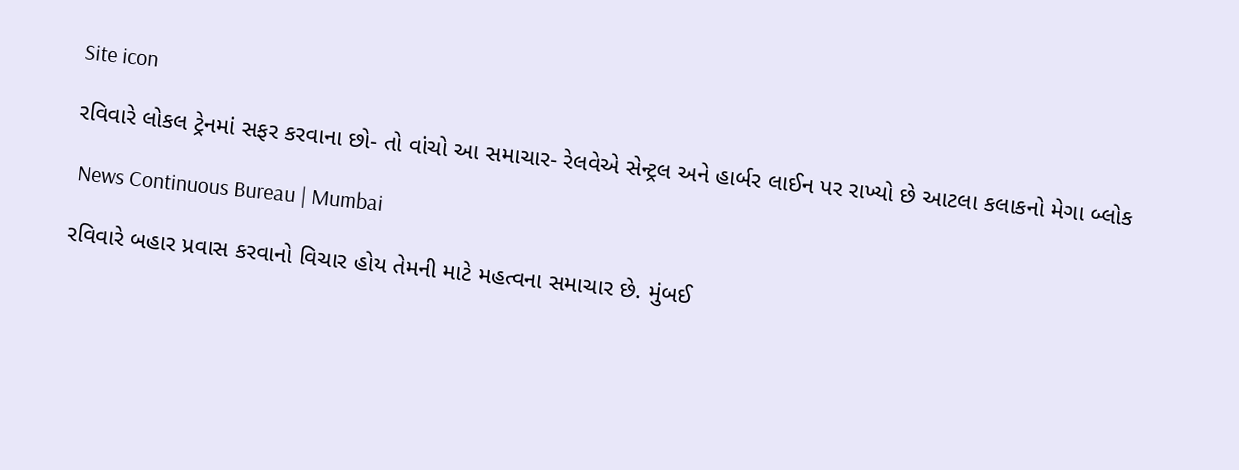Site icon

રવિવારે લોકલ ટ્રેનમાં સફર કરવાના છો- તો વાંચો આ સમાચાર- રેલવેએ સેન્ટ્રલ અને હાર્બર લાઈન પર રાખ્યો છે આટલા કલાકનો મેગા બ્લોક

 News Continuous Bureau | Mumbai

રવિવારે બહાર પ્રવાસ કરવાનો વિચાર હોય તેમની માટે મહત્વના સમાચાર છે. મુંબઈ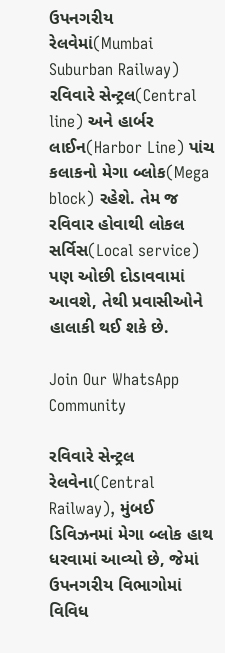ઉપનગરીય રેલવેમાં(Mumbai Suburban Railway) રવિવારે સેન્ટ્રલ(Central line) અને હાર્બર લાઈન(Harbor Line) પાંચ કલાકનો મેગા બ્લોક(Mega block) રહેશે. તેમ જ રવિવાર હોવાથી લોકલ સર્વિસ(Local service) પણ ઓછી દોડાવવામાં આવશે, તેથી પ્રવાસીઓને હાલાકી થઈ શકે છે.

Join Our WhatsApp Community

રવિવારે સેન્ટ્રલ રેલવેના(Central Railway), મુંબઈ ડિવિઝનમાં મેગા બ્લોક હાથ ધરવામાં આવ્યો છે, જેમાં ઉપનગરીય વિભાગોમાં વિવિધ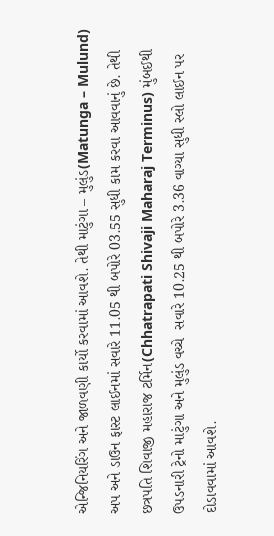એન્જિનિયરિંગ અને જાળવણી કાર્યો કરવામાં આવશે. તેથી માટુંગા – મુલુંડ(Matunga – Mulund) અપ અને ડાઉન ફાસ્ટ લાઈનમાં સવારે 11.05 થી બપોરે 03.55 સુધી કામ કરવા આવવાનું છે. તેથી છત્રપતિ શિવાજી મહારાજ ટર્મિન(Chhatrapati Shivaji Maharaj Terminus) મુંબઈથી ઉપડનારી ટ્રેનો માટુંગા અને મુલુંડ વચ્ચે  સવારે 10.25 થી બપોરે 3.36 વાગ્યા સુધી સ્લો લાઈન પર દોડાવવામાં આવશે.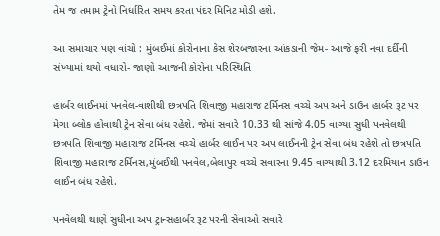તેમ જ તમામ ટ્રેનો નિર્ધારિત સમય કરતા પંદર મિનિટ મોડી હશે.

આ સમાચાર પણ વાંચો : મુંબઈમાં કોરોનાના કેસ શેરબજારના આંકડાની જેમ- આજે ફરી નવા દર્દીની સંખ્યામાં થયો વધારો- જાણો આજની કોરોના પરિસ્થિતિ

હાર્બર લાઈનમાં પનવેલ-વાશીથી છત્રપતિ શિવાજી મહારાજ ટર્મિનસ વચ્ચે અપ અને ડાઉન હાર્બર રૂટ પર મેગા બ્લોક હોવાથી ટ્રેન સેવા બંધ રહેશે. જેમાં સવારે 10.33 થી સાંજે 4.05 વાગ્યા સુધી પનવેલથી છત્રપતિ શિવાજી મહારાજ ટર્મિનસ વચ્ચે હાર્બર લાઈન પર અપ લાઈનની ટ્રેન સેવા બંધ રહેશે તો છત્રપતિ શિવાજી મહારાજ ટર્મિનસ,મુંબઈથી પનવેલ,બેલાપુર વચ્ચે સવારના 9.45 વાગ્યાથી 3.12 દરમિયાન ડાઉન લાઈન બંધ રહેશે.

પનવેલથી થાણે સુધીના અપ ટ્રાન્સહાર્બર રૂટ પરની સેવાઓ સવારે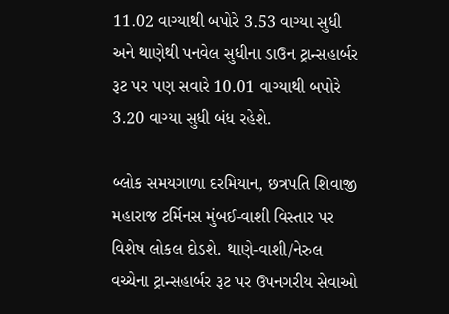11.02 વાગ્યાથી બપોરે 3.53 વાગ્યા સુધી અને થાણેથી પનવેલ સુધીના ડાઉન ટ્રાન્સહાર્બર રૂટ પર પણ સવારે 10.01 વાગ્યાથી બપોરે 3.20 વાગ્યા સુધી બંધ રહેશે.

બ્લોક સમયગાળા દરમિયાન, છત્રપતિ શિવાજી મહારાજ ટર્મિનસ મુંબઈ-વાશી વિસ્તાર પર વિશેષ લોકલ દોડશે. થાણે-વાશી/નેરુલ વચ્ચેના ટ્રાન્સહાર્બર રૂટ પર ઉપનગરીય સેવાઓ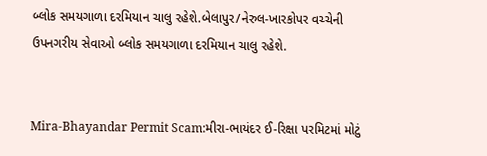બ્લોક સમયગાળા દરમિયાન ચાલુ રહેશે.બેલાપુર/નેરુલ-ખારકોપર વચ્ચેની ઉપનગરીય સેવાઓ બ્લોક સમયગાળા દરમિયાન ચાલુ રહેશે.


Mira-Bhayandar Permit Scam:મીરા-ભાયંદર ઈ-રિક્ષા પરમિટમાં મોટું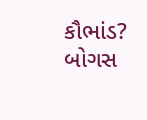કૌભાંડ? બોગસ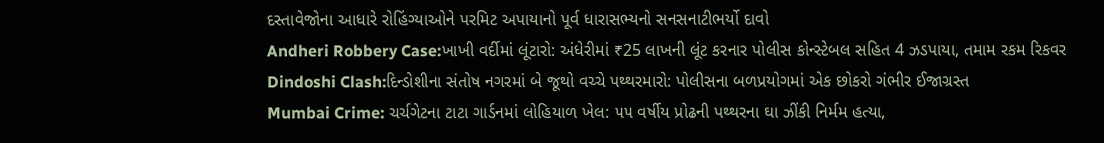દસ્તાવેજોના આધારે રોહિંગ્યાઓને પરમિટ અપાયાનો પૂર્વ ધારાસભ્યનો સનસનાટીભર્યો દાવો
Andheri Robbery Case:ખાખી વર્દીમાં લૂંટારો: અંધેરીમાં ₹25 લાખની લૂંટ કરનાર પોલીસ કોન્સ્ટેબલ સહિત 4 ઝડપાયા, તમામ રકમ રિકવર
Dindoshi Clash:દિન્ડોશીના સંતોષ નગરમાં બે જૂથો વચ્ચે પથ્થરમારો: પોલીસના બળપ્રયોગમાં એક છોકરો ગંભીર ઈજાગ્રસ્ત
Mumbai Crime: ચર્ચગેટના ટાટા ગાર્ડનમાં લોહિયાળ ખેલ: ૫૫ વર્ષીય પ્રોઢની પથ્થરના ઘા ઝીંકી નિર્મમ હત્યા,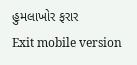હુમલાખોર ફરાર
Exit mobile version